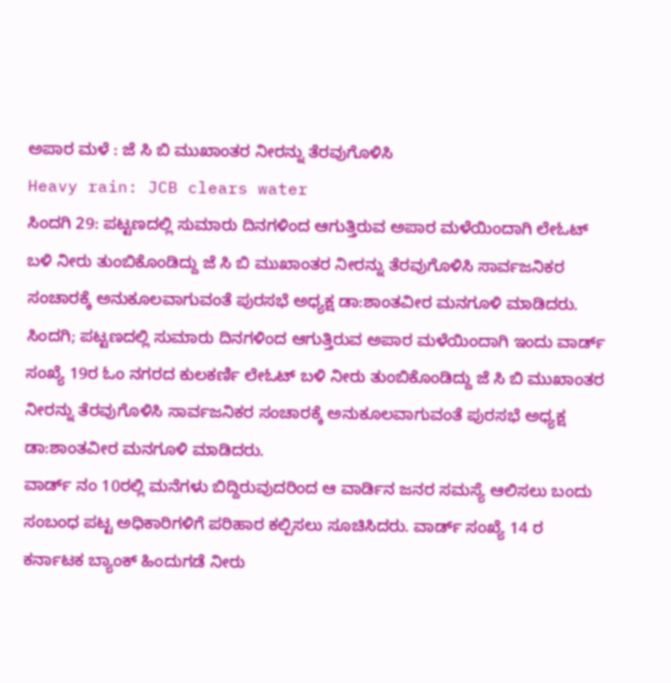ಅಪಾರ ಮಳೆ : ಜೆ ಸಿ ಬಿ ಮುಖಾಂತರ ನೀರನ್ನು ತೆರವುಗೊಳಿಸಿ
Heavy rain: JCB clears water
ಸಿಂದಗಿ 29: ಪಟ್ಟಣದಲ್ಲಿ ಸುಮಾರು ದಿನಗಳಿಂದ ಆಗುತ್ತಿರುವ ಅಪಾರ ಮಳೆಯಿಂದಾಗಿ ಲೇಓಟ್ ಬಳಿ ನೀರು ತುಂಬಿಕೊಂಡಿದ್ದು ಜೆ ಸಿ ಬಿ ಮುಖಾಂತರ ನೀರನ್ನು ತೆರವುಗೊಳಿಸಿ ಸಾರ್ವಜನಿಕರ ಸಂಚಾರಕ್ಕೆ ಅನುಕೂಲವಾಗುವಂತೆ ಪುರಸಭೆ ಅಧ್ಯಕ್ಷ ಡಾ:ಶಾಂತವೀರ ಮನಗೂಳಿ ಮಾಡಿದರು.
ಸಿಂದಗಿ; ಪಟ್ಟಣದಲ್ಲಿ ಸುಮಾರು ದಿನಗಳಿಂದ ಆಗುತ್ತಿರುವ ಅಪಾರ ಮಳೆಯಿಂದಾಗಿ ಇಂದು ವಾರ್ಡ್ ಸಂಖ್ಯೆ 19ರ ಓಂ ನಗರದ ಕುಲಕರ್ಣಿ ಲೇಓಟ್ ಬಳಿ ನೀರು ತುಂಬಿಕೊಂಡಿದ್ದು ಜೆ ಸಿ ಬಿ ಮುಖಾಂತರ ನೀರನ್ನು ತೆರವುಗೊಳಿಸಿ ಸಾರ್ವಜನಿಕರ ಸಂಚಾರಕ್ಕೆ ಅನುಕೂಲವಾಗುವಂತೆ ಪುರಸಭೆ ಅಧ್ಯಕ್ಷ ಡಾ:ಶಾಂತವೀರ ಮನಗೂಳಿ ಮಾಡಿದರು.
ವಾರ್ಡ್ ನಂ 10ರಲ್ಲಿ ಮನೆಗಳು ಬಿದ್ದಿರುವುದರಿಂದ ಆ ವಾರ್ಡಿನ ಜನರ ಸಮಸ್ಯೆ ಆಲಿಸಲು ಬಂದು ಸಂಬಂಧ ಪಟ್ಟ ಅಧಿಕಾರಿಗಳಿಗೆ ಪರಿಹಾರ ಕಲ್ಪಿಸಲು ಸೂಚಿಸಿದರು. ವಾರ್ಡ್ ಸಂಖ್ಯೆ 14 ರ ಕರ್ನಾಟಕ ಬ್ಯಾಂಕ್ ಹಿಂದುಗಡೆ ನೀರು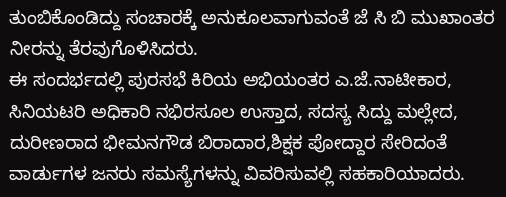ತುಂಬಿಕೊಂಡಿದ್ದು ಸಂಚಾರಕ್ಕೆ ಅನುಕೂಲವಾಗುವಂತೆ ಜೆ ಸಿ ಬಿ ಮುಖಾಂತರ ನೀರನ್ನು ತೆರವುಗೊಳಿಸಿದರು.
ಈ ಸಂದರ್ಭದಲ್ಲಿ ಪುರಸಭೆ ಕಿರಿಯ ಅಭಿಯಂತರ ಎ.ಜೆ.ನಾಟೀಕಾರ, ಸಿನಿಯಟರಿ ಅಧಿಕಾರಿ ನಭಿರಸೂಲ ಉಸ್ತಾದ, ಸದಸ್ಯ ಸಿದ್ದು ಮಲ್ಲೇದ, ದುರೀಣರಾದ ಭೀಮನಗೌಡ ಬಿರಾದಾರ,ಶಿಕ್ಷಕ ಪೋದ್ದಾರ ಸೇರಿದಂತೆ ವಾರ್ಡುಗಳ ಜನರು ಸಮಸ್ಯೆಗಳನ್ನು ವಿವರಿಸುವಲ್ಲಿ ಸಹಕಾರಿಯಾದರು.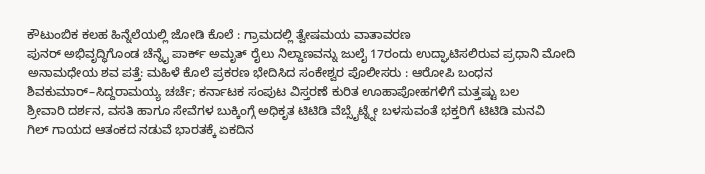ಕೌಟುಂಬಿಕ ಕಲಹ ಹಿನ್ನೆಲೆಯಲ್ಲಿ ಜೋಡಿ ಕೊಲೆ : ಗ್ರಾಮದಲ್ಲಿ ತ್ವೇಷಮಯ ವಾತಾವರಣ
ಪುನರ್ ಅಭಿವೃದ್ಧಿಗೊಂಡ ಚೆನ್ನೈ ಪಾರ್ಕ್ ಅಮೃತ್ ರೈಲು ನಿಲ್ದಾಣವನ್ನು ಜುಲೈ 17ರಂದು ಉದ್ಘಾಟಿಸಲಿರುವ ಪ್ರಧಾನಿ ಮೋದಿ
ಅನಾಮಧೇಯ ಶವ ಪತ್ತೆ: ಮಹಿಳೆ ಕೊಲೆ ಪ್ರಕರಣ ಭೇದಿಸಿದ ಸಂಕೇಶ್ವರ ಪೊಲೀಸರು : ಆರೋಪಿ ಬಂಧನ
ಶಿವಕುಮಾರ್–ಸಿದ್ದರಾಮಯ್ಯ ಚರ್ಚೆ; ಕರ್ನಾಟಕ ಸಂಪುಟ ವಿಸ್ತರಣೆ ಕುರಿತ ಊಹಾಪೋಹಗಳಿಗೆ ಮತ್ತಷ್ಟು ಬಲ
ಶ್ರೀವಾರಿ ದರ್ಶನ, ವಸತಿ ಹಾಗೂ ಸೇವೆಗಳ ಬುಕ್ಕಿಂಗ್ಗೆ ಅಧಿಕೃತ ಟಿಟಿಡಿ ವೆಬ್ಸೈಟ್ನ್ನೇ ಬಳಸುವಂತೆ ಭಕ್ತರಿಗೆ ಟಿಟಿಡಿ ಮನವಿ
ಗಿಲ್ ಗಾಯದ ಆತಂಕದ ನಡುವೆ ಭಾರತಕ್ಕೆ ಏಕದಿನ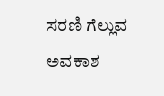ಸರಣಿ ಗೆಲ್ಲುವ ಅವಕಾಶ